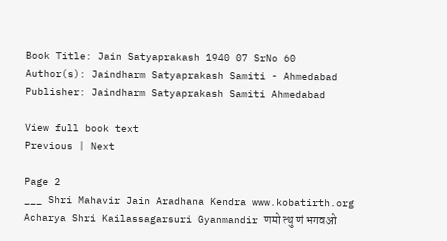Book Title: Jain Satyaprakash 1940 07 SrNo 60
Author(s): Jaindharm Satyaprakash Samiti - Ahmedabad
Publisher: Jaindharm Satyaprakash Samiti Ahmedabad

View full book text
Previous | Next

Page 2
___ Shri Mahavir Jain Aradhana Kendra www.kobatirth.org Acharya Shri Kailassagarsuri Gyanmandir णमो त्थु णं भगवओ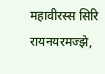महावीरस्स सिरि रायनयरमज्झे,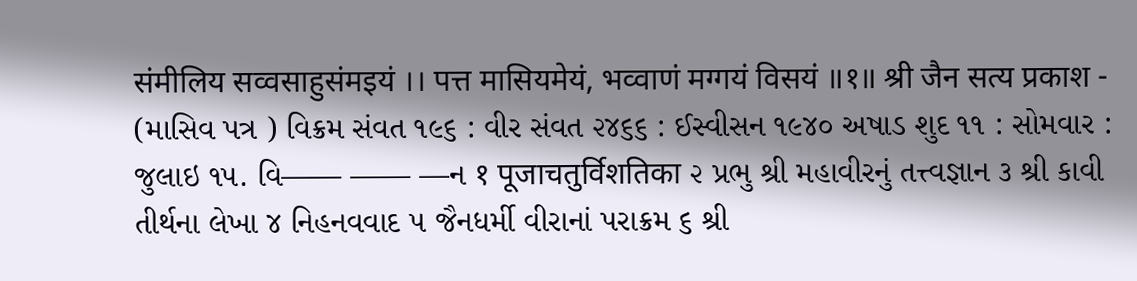संमीलिय सव्वसाहुसंमइयं ।। पत्त मासियमेयं, भव्वाणं मग्गयं विसयं ॥१॥ श्री जैन सत्य प्रकाश - (માસિવ પત્ર ) વિક્રમ સંવત ૧૯૬ : વીર સંવત ૨૪૬૬ : ઈસ્વીસન ૧૯૪૦ અષાડ શુદ ૧૧ : સોમવાર : જુલાઇ ૧૫. વિ—— —— —ન १ पूजाचतुर्विशतिका ૨ પ્રભુ શ્રી મહાવીરનું તત્ત્વજ્ઞાન ૩ શ્રી કાવી તીર્થના લેખા ૪ નિહનવવાદ ૫ જૈનધર્મી વીરાનાં પરાક્રમ ૬ શ્રી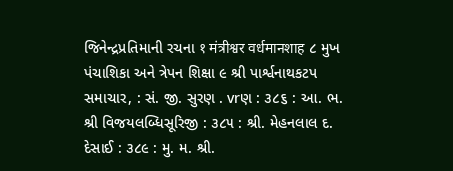જિનેન્દ્રપ્રતિમાની રચના १ मंत्रीश्वर वर्धमानशाह ૮ મુખ પંચાશિકા અને ત્રેપન શિક્ષા ૯ શ્રી પાર્શ્વનાથકટપ સમાચાર, : સં. જી. સુરણ . vrણ : ૩૮૬ : આ. ભ. શ્રી વિજયલબ્ધિસૂરિજી : ૩૮૫ : શ્રી. મેહનલાલ દ. દેસાઈ : ૩૮૯ : મુ. મ. શ્રી.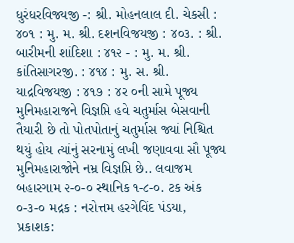ધુરંધરવિજ્યજી -: શ્રી. મોહનલાલ દી. ચેકસી : ૪૦૧ : મુ. મ. શ્રી. દશનવિજયજી : ૪૦૩. : શ્રી. બારીમની શાંદિશા : ૪૧૨ - : મુ. મ. શ્રી. કાંતિસાગરજી. : ૪૧૪ : મુ. સ. શ્રી. યાદ્રવિજયજી : ૪૧૭ : ૪ર ૦ની સામે પૂજ્ય મુનિમહારાજને વિજ્ઞપ્તિ હવે ચતુર્માસ બેસવાની તૈયારી છે તો પોતપોતાનું ચતુર્માસ જ્યાં નિશ્ચિત થયું હોય ત્યાંનું સરનામું લખી જણાવવા સૌ પૂજ્ય મુનિમહારાજોને નમ્ર વિજ્ઞપ્તિ છે.. લવાજમ બહારગામ ૨-૦-૦ સ્થાનિક ૧-૮-૦. ટક અંક ૦-૩-૦ મદ્રક : નરોત્તમ હરગેવિંદ પંડયા, પ્રકાશક: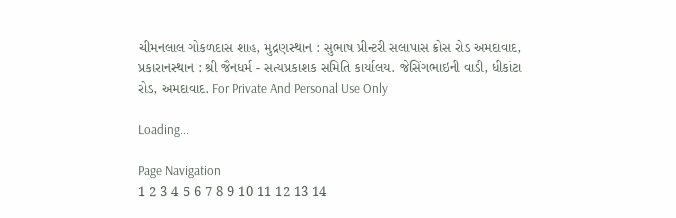ચીમનલાલ ગોકળદાસ શાહ, મુદ્રણસ્થાન : સુભાષ પ્રીન્ટરી સલાપાસ ક્રોસ રોડ અમદાવાદ, પ્રકારાનસ્થાન : શ્રી જૈનધર્મ - સત્યપ્રકાશક સમિતિ કાર્યાલય. જેસિંગભાઇની વાડી, ધીકાંટા રોડ, અમદાવાદ. For Private And Personal Use Only

Loading...

Page Navigation
1 2 3 4 5 6 7 8 9 10 11 12 13 14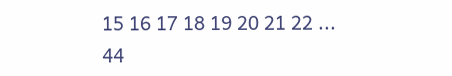15 16 17 18 19 20 21 22 ... 44